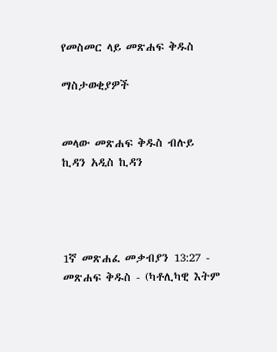የመስመር ላይ መጽሐፍ ቅዱስ

ማስታወቂያዎች


መላው መጽሐፍ ቅዱስ ብሉይ ኪዳን አዲስ ኪዳን




1ኛ መጽሐፈ መቃብያን 13:27 - መጽሐፍ ቅዱስ - (ካቶሊካዊ እትም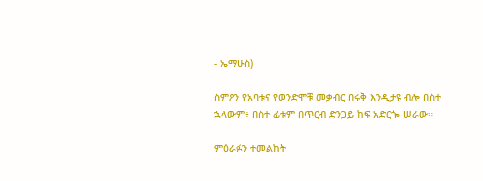- ኤማሁስ)

ስምዖን የአባቱና የወንድሞቹ መቃብር በሩቅ እንዲታዩ ብሎ በስተ ኋላውም፥ በስተ ፊቱም በጥርብ ድንጋይ ከፍ አድርጐ ሠራው።

ምዕራፉን ተመልከት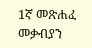1ኛ መጽሐፈ መቃብያን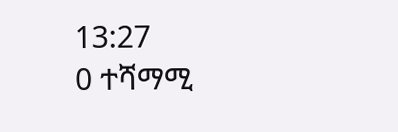13:27
0 ተሻማሚ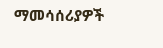ማመሳሰሪያዎች